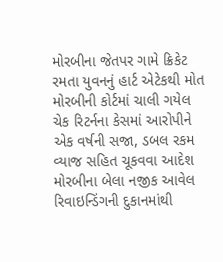મોરબીના જેતપર ગામે ક્રિકેટ રમતા યુવનનું હાર્ટ એટેકથી મોત મોરબીની કોર્ટમાં ચાલી ગયેલ ચેક રિટર્નના કેસમાં આરોપીને એક વર્ષની સજા, ડબલ રકમ વ્યાજ સહિત ચૂકવવા આદેશ મોરબીના બેલા નજીક આવેલ રિવાઇન્ડિંગની દુકાનમાંથી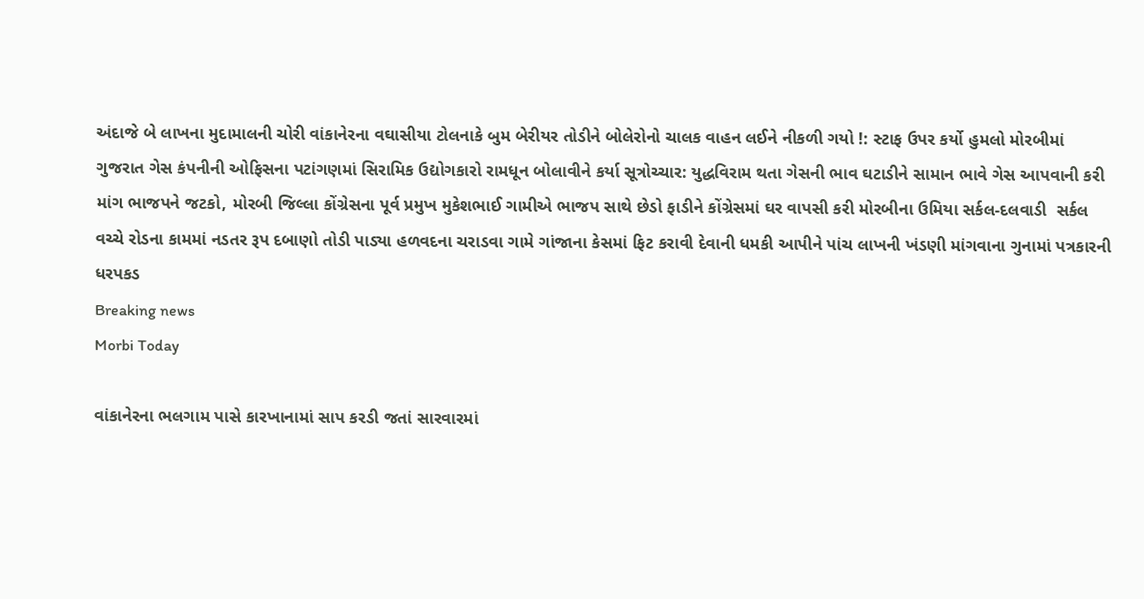અંદાજે બે લાખના મુદામાલની ચોરી વાંકાનેરના વઘાસીયા ટોલનાકે બુમ બેરીયર તોડીને બોલેરોનો ચાલક વાહન લઈને નીકળી ગયો !: સ્ટાફ ઉપર કર્યો હુમલો મોરબીમાં ગુજરાત ગેસ કંપનીની ઓફિસના પટાંગણમાં સિરામિક ઉદ્યોગકારો રામધૂન બોલાવીને કર્યા સૂત્રોચ્ચાર: યુદ્ધવિરામ થતા ગેસની ભાવ ઘટાડીને સામાન ભાવે ગેસ આપવાની કરી માંગ ભાજપને જટકો, મોરબી જિલ્લા કોંગ્રેસના પૂર્વ પ્રમુખ મુકેશભાઈ ગામીએ ભાજપ સાથે છેડો ફાડીને કોંગ્રેસમાં ઘર વાપસી કરી મોરબીના ઉમિયા સર્કલ-દલવાડી  સર્કલ વચ્ચે રોડના કામમાં નડતર રૂપ દબાણો તોડી પાડ્યા હળવદના ચરાડવા ગામે ગાંજાના કેસમાં ફિટ કરાવી દેવાની ધમકી આપીને પાંચ લાખની ખંડણી માંગવાના ગુનામાં પત્રકારની ધરપકડ
Breaking news
Morbi Today

વાંકાનેરના ભલગામ પાસે કારખાનામાં સાપ કરડી જતાં સારવારમાં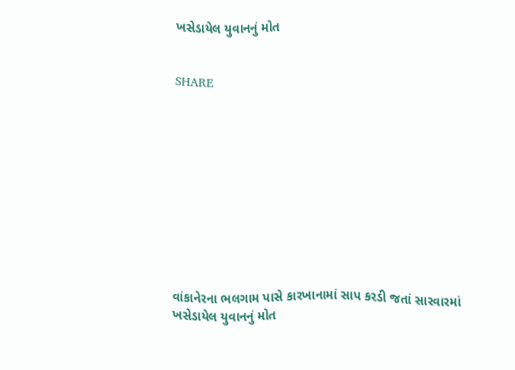ખસેડાયેલ યુવાનનું મોત


SHARE











વાંકાનેરના ભલગામ પાસે કારખાનામાં સાપ કરડી જતાં સારવારમાં ખસેડાયેલ યુવાનનું મોત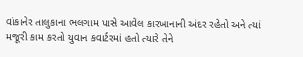વાંકાનેર તાલુકાના ભલગામ પાસે આવેલ કારખાનાની અંદર રહેતો અને ત્યાં મજૂરી કામ કરતો યુવાન કવાર્ટરમાં હતો ત્યારે તેને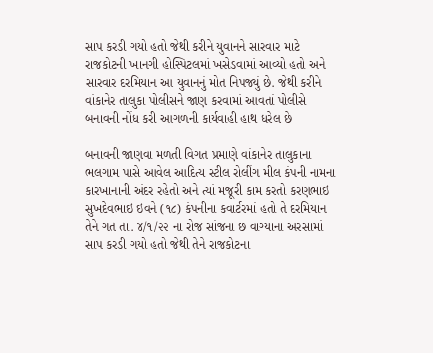સાપ કરડી ગયો હતો જેથી કરીને યુવાનને સારવાર માટે રાજકોટની ખાનગી હોસ્પિટલમાં ખસેડવામાં આવ્યો હતો અને સારવાર દરમિયાન આ યુવાનનું મોત નિપજ્યું છે. જેથી કરીને વાંકાનેર તાલુકા પોલીસને જાણ કરવામાં આવતાં પોલીસે બનાવની નોંધ કરી આગળની કાર્યવાહી હાથ ધરેલ છે

બનાવની જાણવા મળતી વિગત પ્રમાણે વાંકાનેર તાલુકાના ભલગામ પાસે આવેલ આદિત્ય સ્ટીલ રોલીંગ મીલ કંપની નામના કારખાનાની અંદર રહેતો અને ત્યાં મજૂરી કામ કરતો કરણભાઇ સુખદેવભાઇ ઇવને (૧૮) કંપનીના કવાર્ટરમાં હતો તે દરમિયાન તેને ગત તા. ૪/૧/૨૨ ના રોજ સાંજના છ વાગ્યાના અરસામાં સાપ કરડી ગયો હતો જેથી તેને રાજકોટના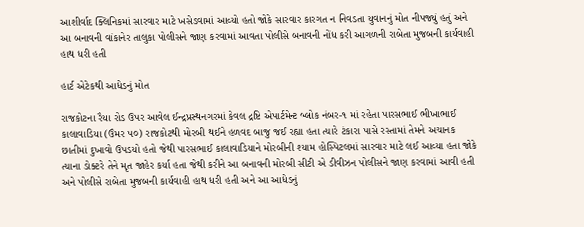આશીર્વાદ ક્લિનિકમાં સારવાર માટે ખસેડવામાં આવ્યો હતો જોકે સારવાર કારગત ન નિવડતા યુવાનનું મોત નીપજ્યું હતું અને આ બનાવની વાંકાનેર તાલુકા પોલીસને જાણ કરવામાં આવતા પોલીસે બનાવની નોંધ કરી આગળની રાબેતા મુજબની કાર્યવાહી હાથ ધરી હતી

હાર્ટ એટેકથી આધેડનું મોત

રાજકોટના રૈયા રોડ ઉપર આવેલ ઈન્દ્રપ્રસ્થનગરમાં કેવલ દ્રષ્ટિ એપાર્ટમેન્ટ બ્લોક નંબર-૧ માં રહેતા પારસભાઈ ભીખાભાઈ કાલાવાડિયા (ઉંમર ૫૦) રાજકોટથી મોરબી થઈને હળવદ બાજુ જઈ રહ્યા હતા ત્યારે ટંકારા પાસે રસ્તામાં તેમને અચાનક છાતીમાં દુખાવો ઉપડયો હતો જેથી પારસભાઈ કાલાવાડિયાને મોરબીની શ્યામ હોસ્પિટલમાં સારવાર માટે લઈ આવ્યા હતા જોકે ત્યાના ડોક્ટરે તેને મૃત જાહેર કર્યા હતા જેથી કરીને આ બનાવની મોરબી સીટી એ ડીવીઝન પોલીસને જાણ કરવામાં આવી હતી અને પોલીસે રાબેતા મુજબની કાર્યવાહી હાથ ધરી હતી અને આ આધેડનું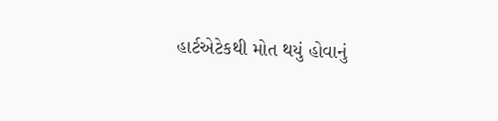હાર્ટએટેકથી મોત થયું હોવાનું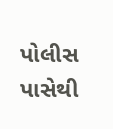પોલીસ પાસેથી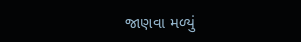જાણવા મળ્યું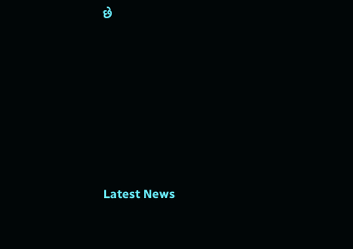છે






Latest News